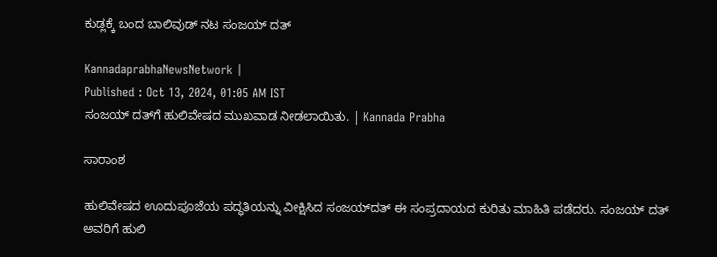ಕುಡ್ಲಕ್ಕೆ ಬಂದ ಬಾಲಿವುಡ್‌ ನಟ ಸಂಜಯ್‌ ದತ್‌

KannadaprabhaNewsNetwork |
Published : Oct 13, 2024, 01:05 AM IST
ಸಂಜಯ್‌ ದತ್‌ಗೆ ಹುಲಿವೇಷದ ಮುಖವಾಡ ನೀಡಲಾಯಿತು. | Kannada Prabha

ಸಾರಾಂಶ

ಹುಲಿವೇಷದ ಊದುಪೂಜೆಯ ಪದ್ಧತಿಯನ್ನು ವೀಕ್ಷಿಸಿದ ಸಂಜಯ್‌ದತ್‌ ಈ ಸಂಪ್ರದಾಯದ ಕುರಿತು ಮಾಹಿತಿ ಪಡೆದರು. ಸಂಜಯ್‌ ದತ್‌ ಅವರಿಗೆ ಹುಲಿ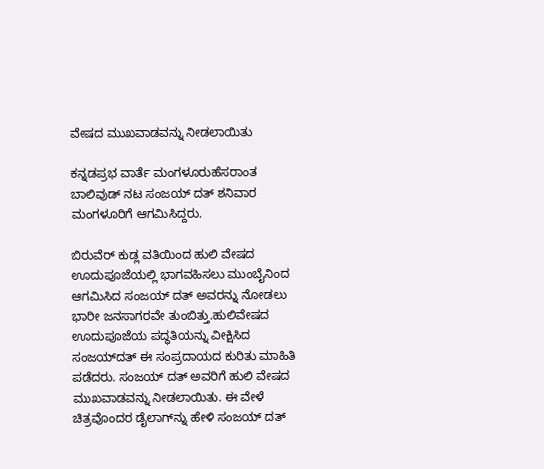ವೇಷದ ಮುಖವಾಡವನ್ನು ನೀಡಲಾಯಿತು

ಕನ್ನಡಪ್ರಭ ವಾರ್ತೆ ಮಂಗಳೂರುಹೆಸರಾಂತ ಬಾಲಿವುಡ್‌ ನಟ ಸಂಜಯ್‌ ದತ್‌ ಶನಿವಾರ ಮಂಗಳೂರಿಗೆ ಆಗಮಿಸಿದ್ದರು.

ಬಿರುವೆರ್‌ ಕುಡ್ಲ ವತಿಯಿಂದ ಹುಲಿ ವೇಷದ ಊದುಪೂಜೆಯಲ್ಲಿ ಭಾಗವಹಿಸಲು ಮುಂಬೈನಿಂದ ಆಗಮಿಸಿದ ಸಂಜಯ್‌ ದತ್‌ ಅವರನ್ನು ನೋಡಲು ಭಾರೀ ಜನಸಾಗರವೇ ತುಂಬಿತ್ತು.ಹುಲಿವೇಷದ ಊದುಪೂಜೆಯ ಪದ್ಧತಿಯನ್ನು ವೀಕ್ಷಿಸಿದ ಸಂಜಯ್‌ದತ್‌ ಈ ಸಂಪ್ರದಾಯದ ಕುರಿತು ಮಾಹಿತಿ ಪಡೆದರು. ಸಂಜಯ್‌ ದತ್‌ ಅವರಿಗೆ ಹುಲಿ ವೇಷದ ಮುಖವಾಡವನ್ನು ನೀಡಲಾಯಿತು. ಈ ವೇಳೆ ಚಿತ್ರವೊಂದರ ಡೈಲಾಗ್‌ನ್ನು ಹೇಳಿ ಸಂಜಯ್‌ ದತ್‌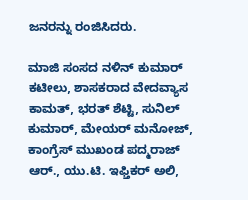ಜನರನ್ನು ರಂಜಿಸಿದರು.

ಮಾಜಿ ಸಂಸದ ನಳಿನ್‌ ಕುಮಾರ್‌ ಕಟೀಲು, ಶಾಸಕರಾದ ವೇದವ್ಯಾಸ ಕಾಮತ್‌, ಭರತ್‌ ಶೆಟ್ಟಿ, ಸುನಿಲ್‌ ಕುಮಾರ್‌, ಮೇಯರ್‌ ಮನೋಜ್‌, ಕಾಂಗ್ರೆಸ್‌ ಮುಖಂಡ ಪದ್ಮರಾಜ್‌ ಆರ್‌., ಯು.ಟಿ. ಇಫ್ತಿಕರ್‌ ಅಲಿ,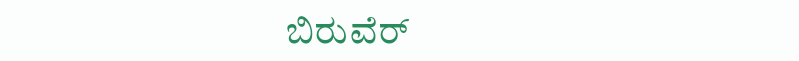ಬಿರುವೆರ್‌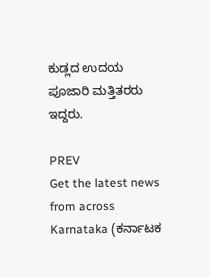ಕುಡ್ಲದ ಉದಯ ಪೂಜಾರಿ ಮತ್ತಿತರರು ಇದ್ದರು.

PREV
Get the latest news from across Karnataka (ಕರ್ನಾಟಕ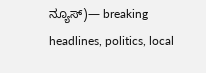ನ್ಯೂಸ್)— breaking headlines, politics, local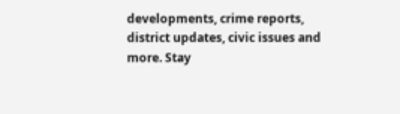developments, crime reports, district updates, civic issues and more. Stay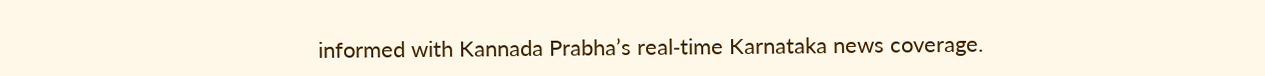informed with Kannada Prabha’s real‑time Karnataka news coverage.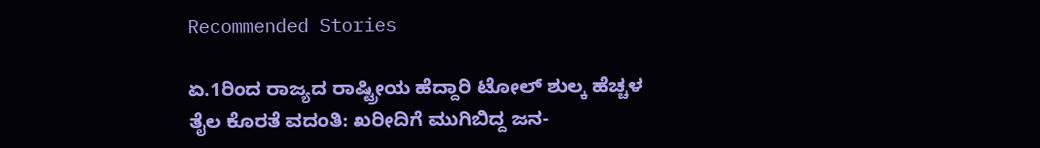Recommended Stories

ಏ.1ರಿಂದ ರಾಜ್ಯದ ರಾಷ್ಟ್ರೀಯ ಹೆದ್ದಾರಿ ಟೋಲ್‌ ಶುಲ್ಕ ಹೆಚ್ಚಳ
ತೈಲ ಕೊರತೆ ವದಂತಿ: ಖರೀದಿಗೆ ಮುಗಿಬಿದ್ದ ಜನ-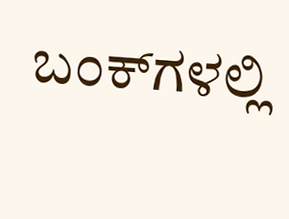ಬಂಕ್‌ಗಳಲ್ಲಿ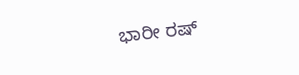ಭಾರೀ ರಷ್‌